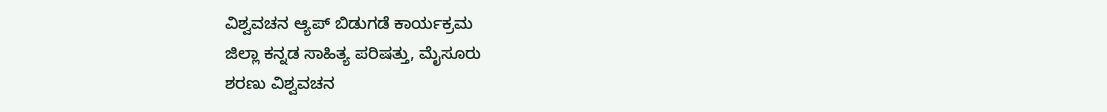ವಿಶ್ವವಚನ ಆ್ಯಪ್ ಬಿಡುಗಡೆ ಕಾರ್ಯಕ್ರಮ
ಜಿಲ್ಲಾ ಕನ್ನಡ ಸಾಹಿತ್ಯ ಪರಿಷತ್ತು, ಮೈಸೂರು
ಶರಣು ವಿಶ್ವವಚನ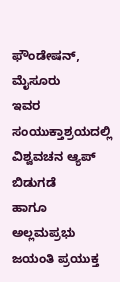ಫೌಂಡೇಷನ್, ಮೈಸೂರು
ಇವರ ಸಂಯುಕ್ತಾಶ್ರಯದಲ್ಲಿ
ವಿಶ್ವವಚನ ಆ್ಯಪ್ ಬಿಡುಗಡೆ
ಹಾಗೂ
ಅಲ್ಲಮಪ್ರಭು ಜಯಂತಿ ಪ್ರಯುಕ್ತ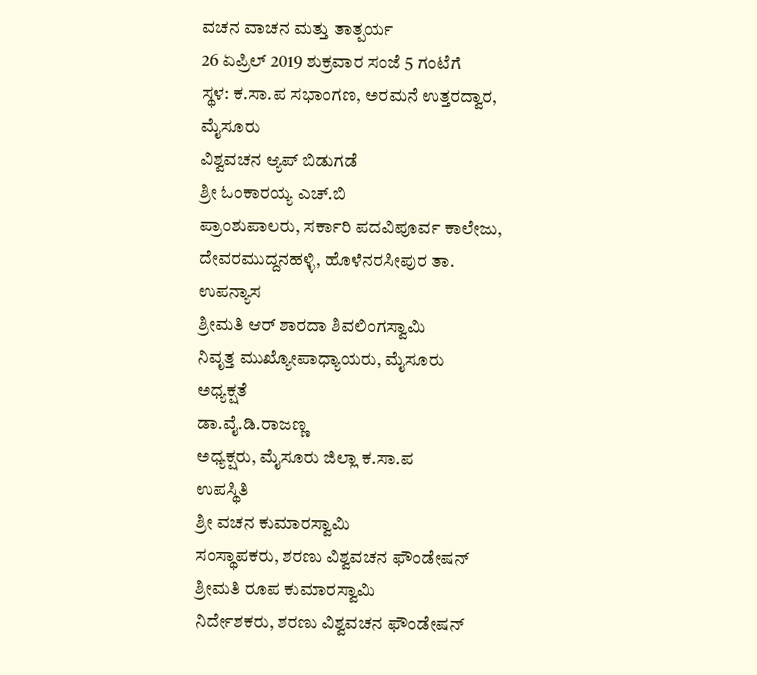ವಚನ ವಾಚನ ಮತ್ತು ತಾತ್ಪರ್ಯ
26 ಏಪ್ರಿಲ್ 2019 ಶುಕ್ರವಾರ ಸಂಜೆ 5 ಗಂಟೆಗೆ
ಸ್ಥಳ: ಕ.ಸಾ.ಪ ಸಭಾಂಗಣ, ಅರಮನೆ ಉತ್ತರದ್ವಾರ, ಮೈಸೂರು
ವಿಶ್ವವಚನ ಆ್ಯಪ್ ಬಿಡುಗಡೆ
ಶ್ರೀ ಓಂಕಾರಯ್ಯ ಎಚ್.ಬಿ
ಪ್ರಾಂಶುಪಾಲರು, ಸರ್ಕಾರಿ ಪದವಿಪೂರ್ವ ಕಾಲೇಜು, ದೇವರಮುದ್ದನಹಳ್ಳಿ, ಹೊಳೆನರಸೀಪುರ ತಾ.
ಉಪನ್ಯಾಸ
ಶ್ರೀಮತಿ ಆರ್ ಶಾರದಾ ಶಿವಲಿಂಗಸ್ವಾಮಿ
ನಿವೃತ್ತ ಮುಖ್ಯೋಪಾಧ್ಯಾಯರು, ಮೈಸೂರು
ಅಧ್ಯಕ್ಷತೆ
ಡಾ.ವೈ.ಡಿ.ರಾಜಣ್ಣ
ಅಧ್ಯಕ್ಷರು, ಮೈಸೂರು ಜಿಲ್ಲಾ ಕ.ಸಾ.ಪ
ಉಪಸ್ಥಿತಿ
ಶ್ರೀ ವಚನ ಕುಮಾರಸ್ವಾಮಿ
ಸಂಸ್ಥಾಪಕರು, ಶರಣು ವಿಶ್ವವಚನ ಫೌಂಡೇಷನ್
ಶ್ರೀಮತಿ ರೂಪ ಕುಮಾರಸ್ವಾಮಿ
ನಿರ್ದೇಶಕರು, ಶರಣು ವಿಶ್ವವಚನ ಫೌಂಡೇಷನ್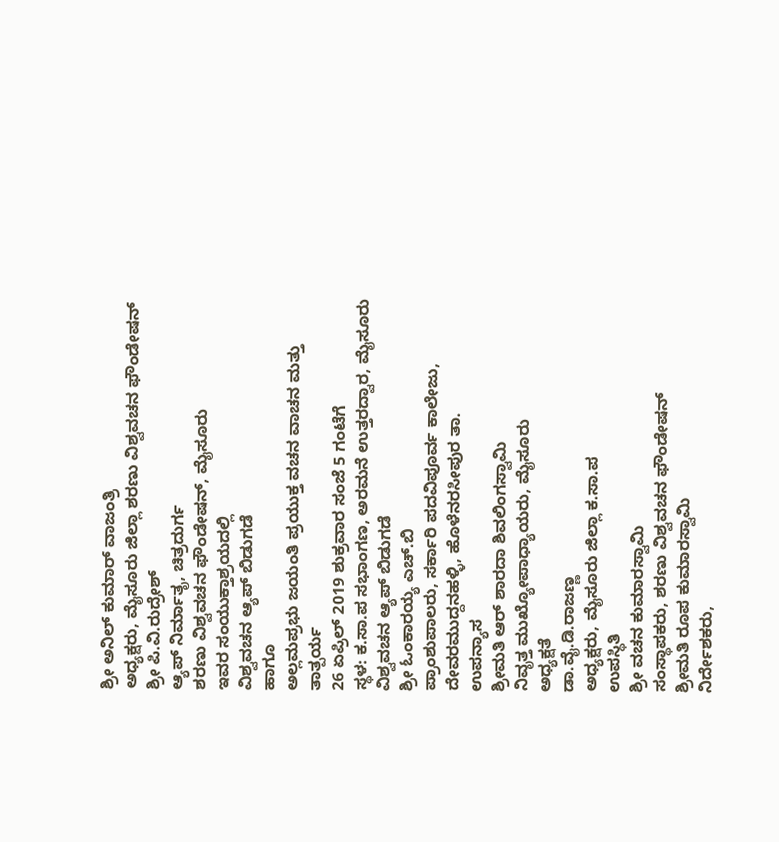ಶ್ರೀ ಅನಿಲ್ ಕುಮಾರ್ ವಾಜಂತ್ರಿ
ಅಧ್ಯಕ್ಷರು, ಮೈಸೂರು ಜಿಲ್ಲಾ ಶರಣು ವಿಶ್ವವಚನ ಫೌಂಡೇಷನ್
ಶ್ರೀ ಪಿ.ವಿ.ರುದ್ರೇಶ್
ಆ್ಯಪ್ ನಿರ್ಮಾತೃ, ಚಿತ್ರದುರ್ಗ
ಶರಣು ವಿಶ್ವವಚನ ಫೌಂಡೇಷನ್, ಮೈಸೂರು
ಇವರ ಸಂಯುಕ್ತಾಶ್ರಯದಲ್ಲಿ
ವಿಶ್ವವಚನ ಆ್ಯಪ್ ಬಿಡುಗಡೆ
ಹಾಗೂ
ಅಲ್ಲಮಪ್ರಭು ಜಯಂತಿ ಪ್ರಯುಕ್ತ ವಚನ ವಾಚನ ಮತ್ತು ತಾತ್ಪರ್ಯ
26 ಏಪ್ರಿಲ್ 2019 ಶುಕ್ರವಾರ ಸಂಜೆ 5 ಗಂಟೆಗೆ
ಸ್ಥಳ: ಕ.ಸಾ.ಪ ಸಭಾಂಗಣ, ಅರಮನೆ ಉತ್ತರದ್ವಾರ, ಮೈಸೂರು
ವಿಶ್ವವಚನ ಆ್ಯಪ್ ಬಿಡುಗಡೆ
ಶ್ರೀ ಓಂಕಾರಯ್ಯ ಎಚ್.ಬಿ
ಪ್ರಾಂಶುಪಾಲರು, ಸರ್ಕಾರಿ ಪದವಿಪೂರ್ವ ಕಾಲೇಜು, ದೇವರಮುದ್ದನಹಳ್ಳಿ, ಹೊಳೆನರಸೀಪುರ ತಾ.
ಉಪನ್ಯಾಸ
ಶ್ರೀಮತಿ ಆರ್ ಶಾರದಾ ಶಿವಲಿಂಗಸ್ವಾಮಿ
ನಿವೃತ್ತ ಮುಖ್ಯೋಪಾಧ್ಯಾಯರು, ಮೈಸೂರು
ಅಧ್ಯಕ್ಷತೆ
ಡಾ.ವೈ.ಡಿ.ರಾಜಣ್ಣ
ಅಧ್ಯಕ್ಷರು, ಮೈಸೂರು ಜಿಲ್ಲಾ ಕ.ಸಾ.ಪ
ಉಪಸ್ಥಿತಿ
ಶ್ರೀ ವಚನ ಕುಮಾರಸ್ವಾಮಿ
ಸಂಸ್ಥಾಪಕರು, ಶರಣು ವಿಶ್ವವಚನ ಫೌಂಡೇಷನ್
ಶ್ರೀಮತಿ ರೂಪ ಕುಮಾರಸ್ವಾಮಿ
ನಿರ್ದೇಶಕರು,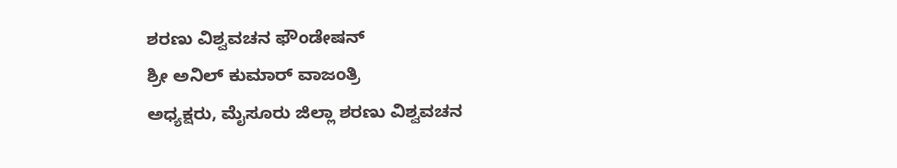ಶರಣು ವಿಶ್ವವಚನ ಫೌಂಡೇಷನ್
ಶ್ರೀ ಅನಿಲ್ ಕುಮಾರ್ ವಾಜಂತ್ರಿ
ಅಧ್ಯಕ್ಷರು, ಮೈಸೂರು ಜಿಲ್ಲಾ ಶರಣು ವಿಶ್ವವಚನ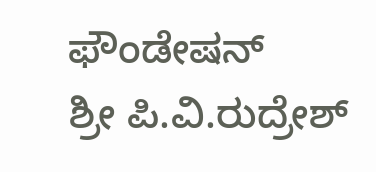ಫೌಂಡೇಷನ್
ಶ್ರೀ ಪಿ.ವಿ.ರುದ್ರೇಶ್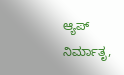ಆ್ಯಪ್ ನಿರ್ಮಾತೃ,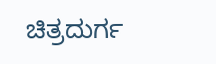ಚಿತ್ರದುರ್ಗ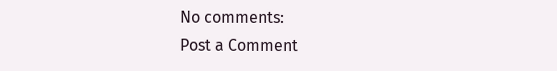No comments:
Post a Comment